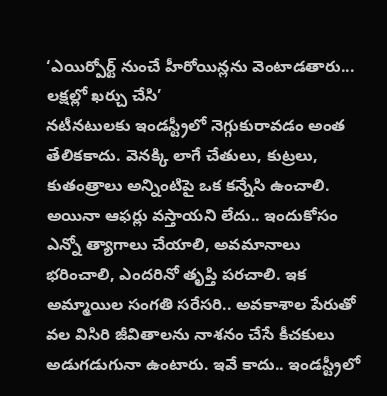‘ఎయిర్పోర్ట్ నుంచే హీరోయిన్లను వెంటాడతారు... లక్షల్లో ఖర్చు చేసి’
నటీనటులకు ఇండస్ట్రీలో నెగ్గుకురావడం అంత తేలికకాదు. వెనక్కి లాగే చేతులు, కుట్రలు, కుతంత్రాలు అన్నింటిపై ఒక కన్నేసి ఉంచాలి. అయినా ఆఫర్లు వస్తాయని లేదు.. ఇందుకోసం ఎన్నో త్యాగాలు చేయాలి, అవమానాలు భరించాలి, ఎందరినో తృప్తి పరచాలి. ఇక అమ్మాయిల సంగతి సరేసరి.. అవకాశాల పేరుతో వల విసిరి జీవితాలను నాశనం చేసే కీచకులు అడుగడుగునా ఉంటారు. ఇవే కాదు.. ఇండస్ట్రీలో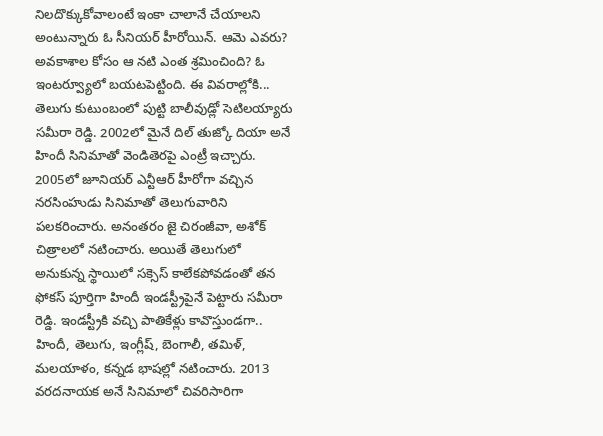నిలదొక్కుకోవాలంటే ఇంకా చాలానే చేయాలని అంటున్నారు ఓ సీనియర్ హీరోయిన్. ఆమె ఎవరు? అవకాశాల కోసం ఆ నటి ఎంత శ్రమించింది? ఓ ఇంటర్వ్యూలో బయటపెట్టింది. ఈ వివరాల్లోకి...
తెలుగు కుటుంబంలో పుట్టి బాలీవుడ్లో సెటిలయ్యారు సమీరా రెడ్డి. 2002లో మైనే దిల్ తుజ్కో దియా అనే హిందీ సినిమాతో వెండితెరపై ఎంట్రీ ఇచ్చారు. 2005లో జూనియర్ ఎన్టీఆర్ హీరోగా వచ్చిన నరసింహుడు సినిమాతో తెలుగువారిని పలకరించారు. అనంతరం జై చిరంజీవా, అశోక్ చిత్రాలలో నటించారు. అయితే తెలుగులో అనుకున్న స్థాయిలో సక్సెస్ కాలేకపోవడంతో తన ఫోకస్ పూర్తిగా హిందీ ఇండస్ట్రీపైనే పెట్టారు సమీరా రెడ్డి. ఇండస్ట్రీకి వచ్చి పాతికేళ్లు కావొస్తుండగా.. హిందీ, తెలుగు, ఇంగ్లీష్, బెంగాలీ, తమిళ్, మలయాళం, కన్నడ భాషల్లో నటించారు. 2013 వరదనాయక అనే సినిమాలో చివరిసారిగా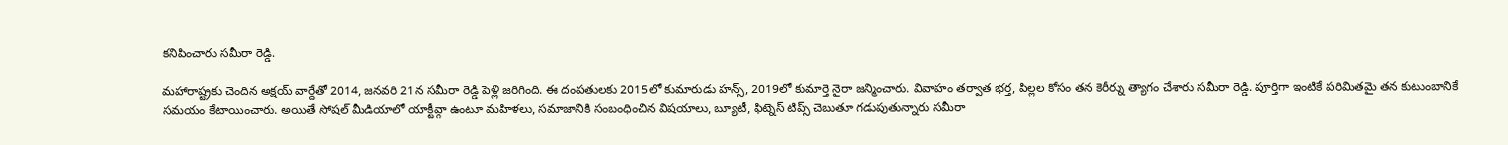కనిపించారు సమీరా రెడ్డి.

మహారాష్ట్రకు చెందిన అక్షయ్ వార్దేతో 2014, జనవరి 21న సమీరా రెడ్డి పెళ్లి జరిగింది. ఈ దంపతులకు 2015లో కుమారుడు హన్స్, 2019లో కుమార్తె నైరా జన్మించారు. వివాహం తర్వాత భర్త, పిల్లల కోసం తన కెరీర్ను త్యాగం చేశారు సమీరా రెడ్డి. పూర్తిగా ఇంటికే పరిమితమై తన కుటుంబానికే సమయం కేటాయించారు. అయితే సోషల్ మీడియాలో యాక్టీవ్గా ఉంటూ మహిళలు, సమాజానికి సంబంధించిన విషయాలు, బ్యూటీ, ఫిట్నెస్ టిప్స్ చెబుతూ గడుపుతున్నారు సమీరా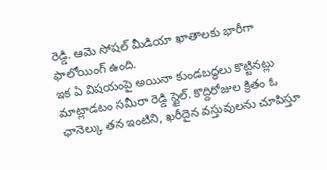రెడ్డి. ఆమె సోషల్ మీడియా ఖాతాలకు భారీగా ఫాలోయింగ్ ఉంది.
ఇక ఏ విషయంపై అయినా కుండబద్ధలు కొట్టినట్లు మాట్లాడటం సమీరా రెడ్డి స్టైల్. కొద్దిరోజుల క్రితం ఓ ఛానెల్కు తన ఇంటిని, ఖరీదైన వస్తువులను చూపిస్తూ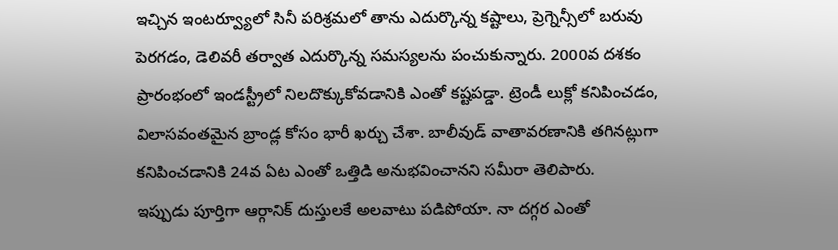ఇచ్చిన ఇంటర్వ్యూలో సినీ పరిశ్రమలో తాను ఎదుర్కొన్న కష్టాలు, ప్రెగ్నెన్సీలో బరువు పెరగడం, డెలివరీ తర్వాత ఎదుర్కొన్న సమస్యలను పంచుకున్నారు. 2000వ దశకం ప్రారంభంలో ఇండస్ట్రీలో నిలదొక్కుకోవడానికి ఎంతో కష్టపడ్డా. ట్రెండీ లుక్లో కనిపించడం, విలాసవంతమైన బ్రాండ్ల కోసం భారీ ఖర్చు చేశా. బాలీవుడ్ వాతావరణానికి తగినట్లుగా కనిపించడానికి 24వ ఏట ఎంతో ఒత్తిడి అనుభవించానని సమీరా తెలిపారు.
ఇప్పుడు పూర్తిగా ఆర్గానిక్ దుస్తులకే అలవాటు పడిపోయా. నా దగ్గర ఎంతో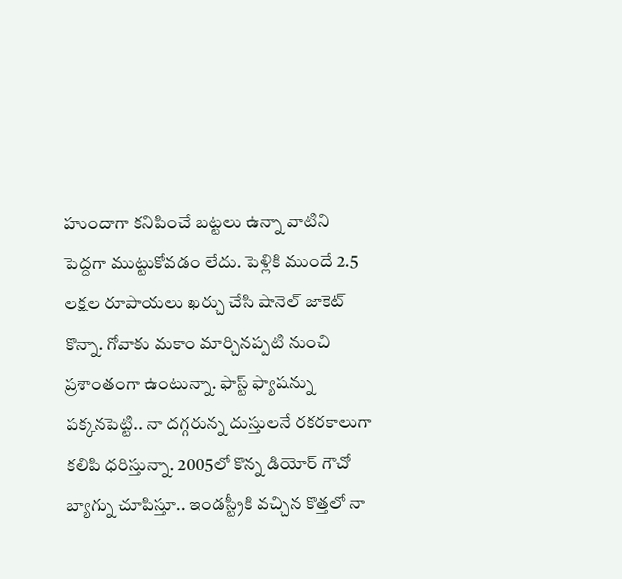హుందాగా కనిపించే బట్టలు ఉన్నా వాటిని పెద్దగా ముట్టుకోవడం లేదు. పెళ్లికి ముందే 2.5 లక్షల రూపాయలు ఖర్చు చేసి షానెల్ జాకెట్ కొన్నా. గోవాకు మకాం మార్చినప్పటి నుంచి ప్రశాంతంగా ఉంటున్నా. ఫాస్ట్ ఫ్యాషన్ను పక్కనపెట్టి.. నా దగ్గరున్న దుస్తులనే రకరకాలుగా కలిపి ధరిస్తున్నా. 2005లో కొన్న డియోర్ గౌచో బ్యాగ్ను చూపిస్తూ.. ఇండస్ట్రీకి వచ్చిన కొత్తలో నా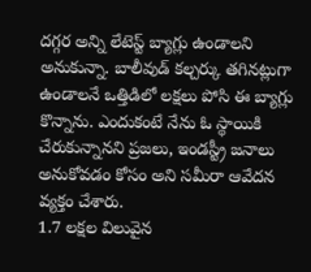దగ్గర అన్ని లేటెస్ట్ బ్యాగ్లు ఉండాలని అనుకున్నా. బాలీవుడ్ కల్చర్కు తగినట్లుగా ఉండాలనే ఒత్తిడిలో లక్షలు పోసి ఈ బ్యాగ్లు కొన్నాను. ఎందుకంటే నేను ఓ స్థాయికి చేరుకున్నానని ప్రజలు, ఇండస్ట్రీ జనాలు అనుకోవడం కోసం అని సమీరా ఆవేదన వ్యక్తం చేశారు.
1.7 లక్షల విలువైన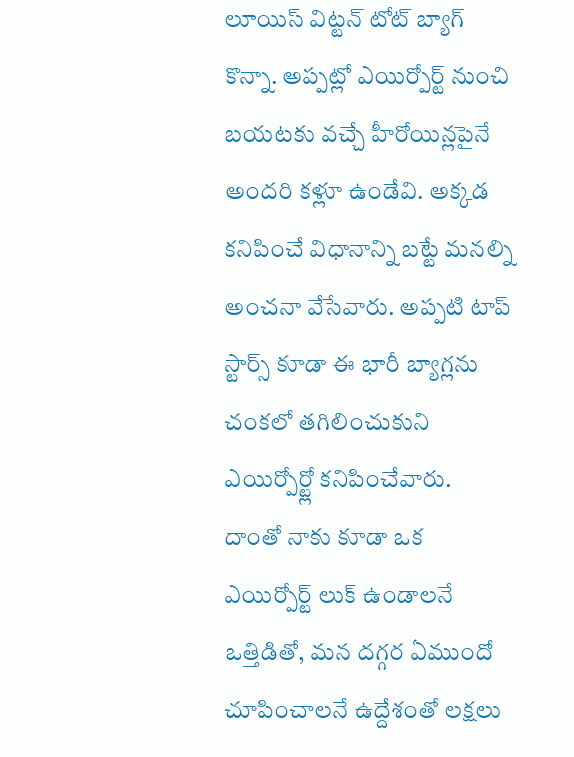లూయిస్ విట్టన్ టోట్ బ్యాగ్ కొన్నా. అప్పట్లో ఎయిర్పోర్ట్ నుంచి బయటకు వచ్చే హీరోయిన్లపైనే అందరి కళ్లూ ఉండేవి. అక్కడ కనిపించే విధానాన్ని బట్టే మనల్ని అంచనా వేసేవారు. అప్పటి టాప్ స్టార్స్ కూడా ఈ భారీ బ్యాగ్లను చంకలో తగిలించుకుని ఎయిర్పోర్ట్లో కనిపించేవారు. దాంతో నాకు కూడా ఒక ఎయిర్పోర్ట్ లుక్ ఉండాలనే ఒత్తిడితో, మన దగ్గర ఏముందో చూపించాలనే ఉద్దేశంతో లక్షలు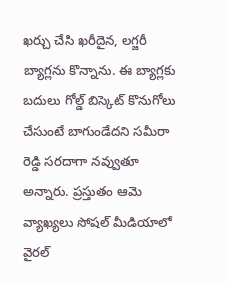ఖర్చు చేసి ఖరీదైన, లగ్జరీ బ్యాగ్లను కొన్నాను. ఈ బ్యాగ్లకు బదులు గోల్డ్ బిస్కెట్ కొనుగోలు చేసుంటే బాగుండేదని సమీరా రెడ్డి సరదాగా నవ్వుతూ అన్నారు. ప్రస్తుతం ఆమె వ్యాఖ్యలు సోషల్ మీడియాలో వైరల్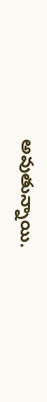అవుతున్నాయి.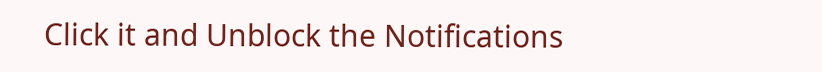Click it and Unblock the Notifications